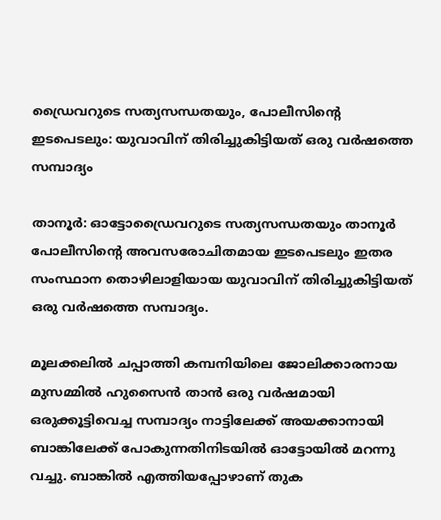ഡ്രൈവറുടെ സത്യസന്ധതയും, പോലീസിന്റെ ഇടപെടലും: യുവാവിന് തിരിച്ചുകിട്ടിയത് ഒരു വര്‍ഷത്തെ സമ്പാദ്യം

താനൂര്‍: ഓട്ടോഡ്രൈവറുടെ സത്യസന്ധതയും താനൂര്‍ പോലീസിന്റെ അവസരോചിതമായ ഇടപെടലും ഇതര സംസ്ഥാന തൊഴിലാളിയായ യുവാവിന് തിരിച്ചുകിട്ടിയത് ഒരു വര്‍ഷത്തെ സമ്പാദ്യം.

മൂലക്കലില്‍ ചപ്പാത്തി കമ്പനിയിലെ ജോലിക്കാരനായ മുസമ്മില്‍ ഹുസൈന്‍ താന്‍ ഒരു വര്‍ഷമായി ഒരുക്കൂട്ടിവെച്ച സമ്പാദ്യം നാട്ടിലേക്ക് അയക്കാനായി ബാങ്കിലേക്ക് പോകുന്നതിനിടയില്‍ ഓട്ടോയില്‍ മറന്നു വച്ചു. ബാങ്കില്‍ എത്തിയപ്പോഴാണ് തുക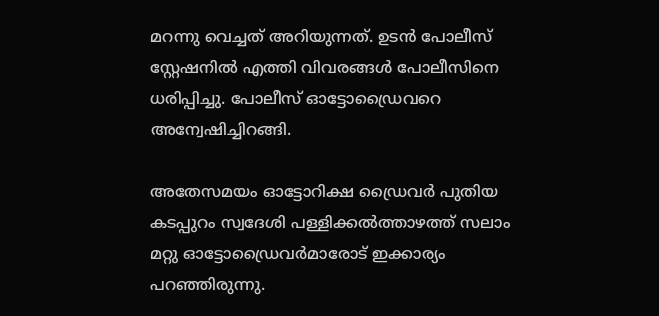മറന്നു വെച്ചത് അറിയുന്നത്. ഉടന്‍ പോലീസ് സ്റ്റേഷനില്‍ എത്തി വിവരങ്ങള്‍ പോലീസിനെ ധരിപ്പിച്ചു. പോലീസ് ഓട്ടോഡ്രൈവറെ അന്വേഷിച്ചിറങ്ങി.

അതേസമയം ഓട്ടോറിക്ഷ ഡ്രൈവര്‍ പുതിയ കടപ്പുറം സ്വദേശി പള്ളിക്കല്‍ത്താഴത്ത് സലാം മറ്റു ഓട്ടോഡ്രൈവര്‍മാരോട് ഇക്കാര്യം പറഞ്ഞിരുന്നു.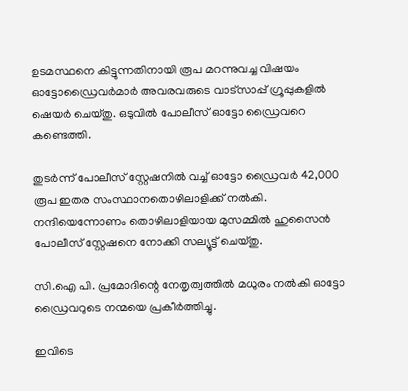ഉടമസ്ഥനെ കിട്ടുന്നതിനായി രൂപ മറന്നുവച്ച വിഷയം ഓട്ടോഡ്രൈവര്‍മാര്‍ അവരവരുടെ വാട്‌സാപ്പ് ഗ്രൂപ്പുകളില്‍ ഷെയര്‍ ചെയ്തു. ഒടുവില്‍ പോലീസ് ഓട്ടോ ഡ്രൈവറെ കണ്ടെത്തി.

തുടര്‍ന്ന് പോലീസ് സ്റ്റേഷനില്‍ വച്ച് ഓട്ടോ ഡ്രൈവര്‍ 42,000 രൂപ ഇതര സംസ്ഥാനതൊഴിലാളിക്ക് നല്‍കി. നന്ദിയെന്നോണം തൊഴിലാളിയായ മുസമ്മില്‍ ഹുസൈന്‍ പോലീസ് സ്റ്റേഷനെ നോക്കി സല്യൂട്ട് ചെയ്തു.

സി.ഐ പി. പ്രമോദിന്റെ നേതൃത്വത്തില്‍ മധുരം നല്‍കി ഓട്ടോ ഡ്രൈവറുടെ നന്മയെ പ്രകീര്‍ത്തിച്ചു.

ഇവിടെ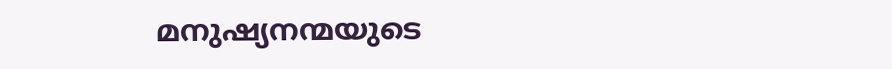മനുഷ്യനന്മയുടെ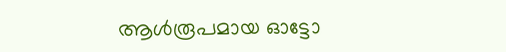ആള്‍രൂപമായ ഓട്ടോ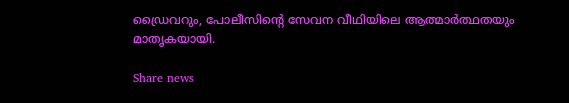ഡ്രൈവറും, പോലീസിന്റെ സേവന വീഥിയിലെ ആത്മാര്‍ത്ഥതയും മാതൃകയായി.

Share news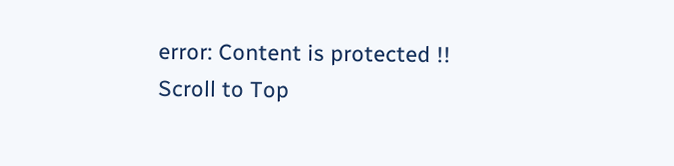error: Content is protected !!
Scroll to Top